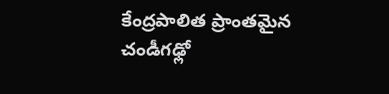కేంద్రపాలిత ప్రాంతమైన చండీగఢ్లో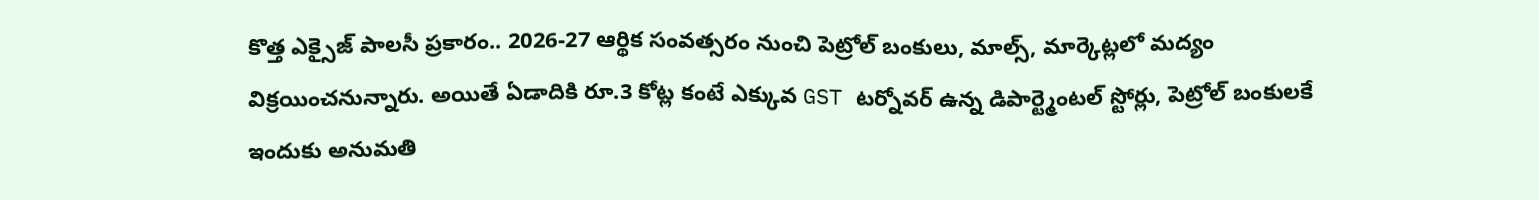కొత్త ఎక్సైజ్ పాలసీ ప్రకారం.. 2026-27 ఆర్థిక సంవత్సరం నుంచి పెట్రోల్ బంకులు, మాల్స్, మార్కెట్లలో మద్యం విక్రయించనున్నారు. అయితే ఏడాదికి రూ.3 కోట్ల కంటే ఎక్కువ GST టర్నోవర్ ఉన్న డిపార్ట్మెంటల్ స్టోర్లు, పెట్రోల్ బంకులకే ఇందుకు అనుమతి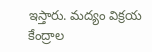ఇస్తారు. మద్యం విక్రయ కేంద్రాల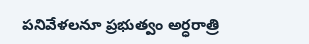పనివేళలనూ ప్రభుత్వం అర్ధరాత్రి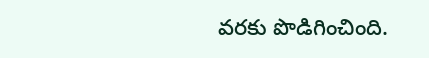వరకు పొడిగించింది.